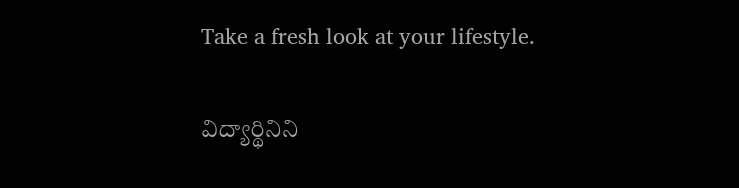Take a fresh look at your lifestyle.

విద్యార్థినిని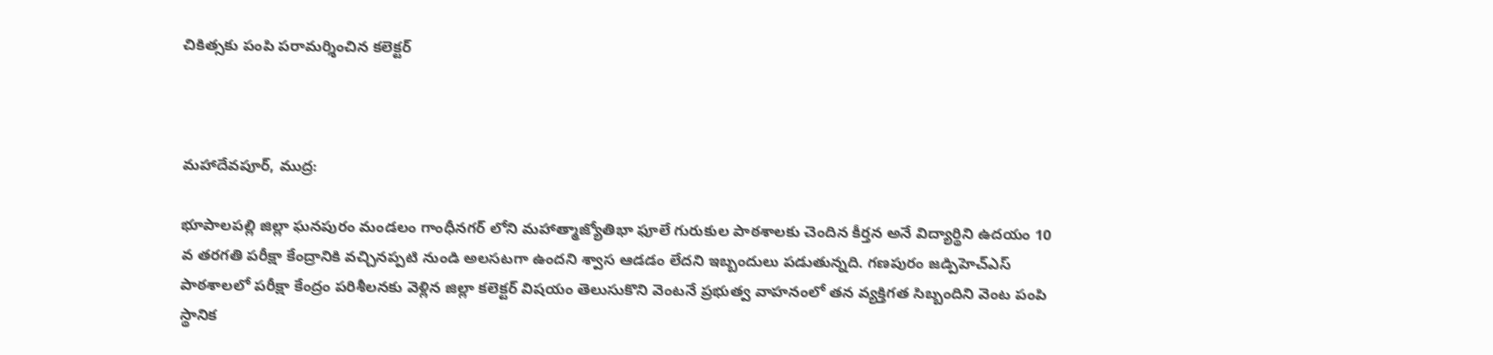చికిత్సకు పంపి పరామర్శించిన కలెక్టర్



మహాదేవపూర్, ముద్ర:

భూపాలపల్లి జిల్లా ఘనపురం మండలం గాంధీనగర్ లోని మహాత్మాజ్యోతిభా ఫూలే గురుకుల పాఠశాలకు చెందిన కీర్తన అనే విద్యార్థిని ఉదయం 10 వ తరగతి పరీక్షా కేంద్రానికి వచ్చినప్పటి నుండి అలసటగా ఉందని శ్వాస ఆడడం లేదని ఇబ్బందులు పడుతున్నది. గణపురం జడ్పిహెచ్ఎస్ పాఠశాలలో పరీక్షా కేంద్రం పరిశీలనకు వెళ్లిన జిల్లా కలెక్టర్ విషయం తెలుసుకొని వెంటనే ప్రభుత్వ వాహనంలో తన వ్యక్తిగత సిబ్బందిని వెంట పంపి స్థానిక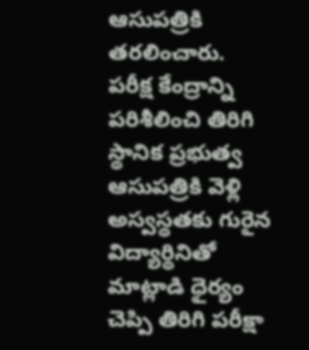ఆసుపత్రికి తరలించారు. పరీక్ష కేంద్రాన్ని పరిశీలించి తిరిగి స్థానిక ప్రభుత్వ ఆసుపత్రికి వెళ్లి అస్వస్థతకు గురైన విద్యార్థినితో మాట్లాడి ధైర్యం చెప్పి తిరిగి పరీక్షా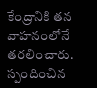కేంద్రానికి తన వాహనంలోనే తరలించారు. స్పందించిన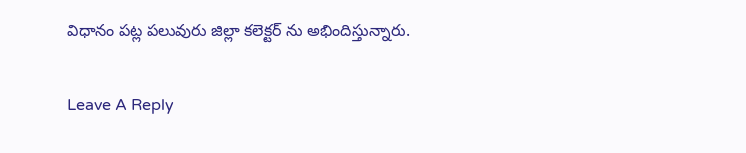విధానం పట్ల పలువురు జిల్లా కలెక్టర్ ను అభిందిస్తున్నారు.

Leave A Reply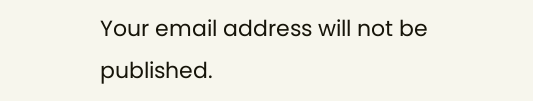Your email address will not be published.